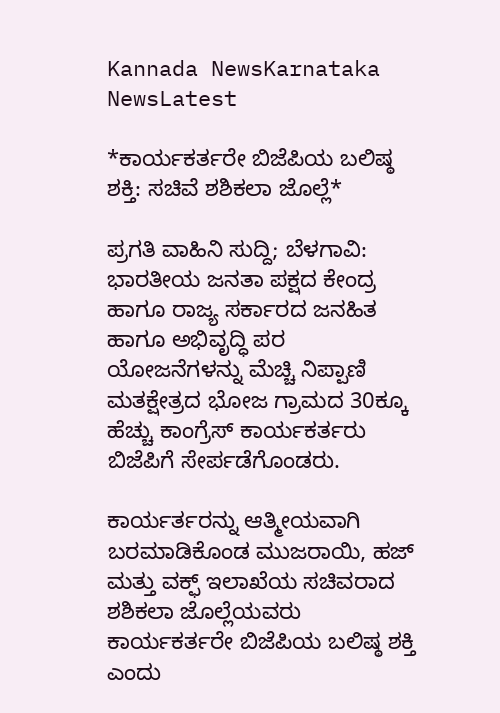Kannada NewsKarnataka NewsLatest

*ಕಾರ್ಯಕರ್ತರೇ ಬಿಜೆಪಿಯ ಬಲಿಷ್ಠ ಶಕ್ತಿ: ಸಚಿವೆ ಶಶಿಕಲಾ ಜೊಲ್ಲೆ*

ಪ್ರಗತಿ ವಾಹಿನಿ ಸುದ್ದಿ; ಬೆಳಗಾವಿ: ಭಾರತೀಯ ಜನತಾ ಪಕ್ಷದ ಕೇಂದ್ರ ಹಾಗೂ ರಾಜ್ಯ ಸರ್ಕಾರದ ಜನಹಿತ ಹಾಗೂ ಅಭಿವೃದ್ಧಿ ಪರ ಯೋಜನೆಗಳನ್ನು ಮೆಚ್ಚಿ ನಿಪ್ಪಾಣಿ ಮತಕ್ಷೇತ್ರದ ಭೋಜ ಗ್ರಾಮದ 30ಕ್ಕೂ ಹೆಚ್ಚು ಕಾಂಗ್ರೆಸ್ ಕಾರ್ಯಕರ್ತರು ಬಿಜೆಪಿಗೆ ಸೇರ್ಪಡೆಗೊಂಡರು.

ಕಾರ್ಯರ್ತರನ್ನು ಆತ್ಮೀಯವಾಗಿ ಬರಮಾಡಿಕೊಂಡ ಮುಜರಾಯಿ, ಹಜ್ ಮತ್ತು ವಕ್ಫ್ ಇಲಾಖೆಯ ಸಚಿವರಾದ ಶಶಿಕಲಾ ಜೊಲ್ಲೆಯವರು ಕಾರ್ಯಕರ್ತರೇ ಬಿಜೆಪಿಯ ಬಲಿಷ್ಠ ಶಕ್ತಿ ಎಂದು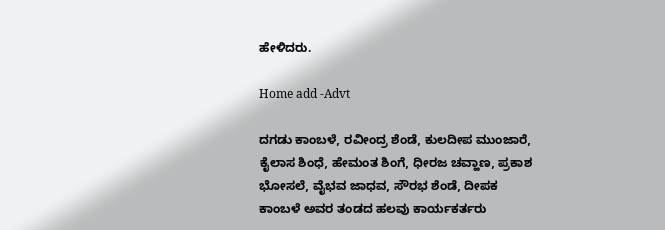ಹೇಳಿದರು.

Home add -Advt

ದಗಡು ಕಾಂಬಳೆ, ರವೀಂದ್ರ ಶೆಂಡೆ, ಕುಲದೀಪ ಮುಂಜಾರೆ, ಕೈಲಾಸ ಶಿಂಧೆ, ಹೇಮಂತ ಶಿಂಗೆ, ಧೀರಜ ಚವ್ಹಾಣ, ಪ್ರಕಾಶ ಭೋಸಲೆ, ವೈಭವ ಜಾಧವ, ಸೌರಭ ಶೆಂಡೆ, ದೀಪಕ ಕಾಂಬಳೆ ಅವರ ತಂಡದ ಹಲವು ಕಾರ್ಯಕರ್ತರು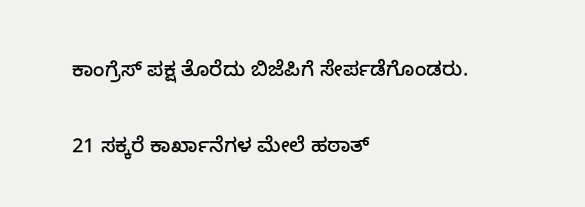ಕಾಂಗ್ರೆಸ್ ಪಕ್ಷ ತೊರೆದು ಬಿಜೆಪಿಗೆ ಸೇರ್ಪಡೆಗೊಂಡರು.

21 ಸಕ್ಕರೆ ಕಾರ್ಖಾನೆಗಳ ಮೇಲೆ ಹಠಾತ್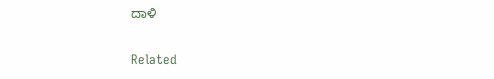ದಾಳಿ

Related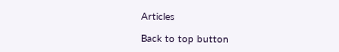Articles

Back to top button